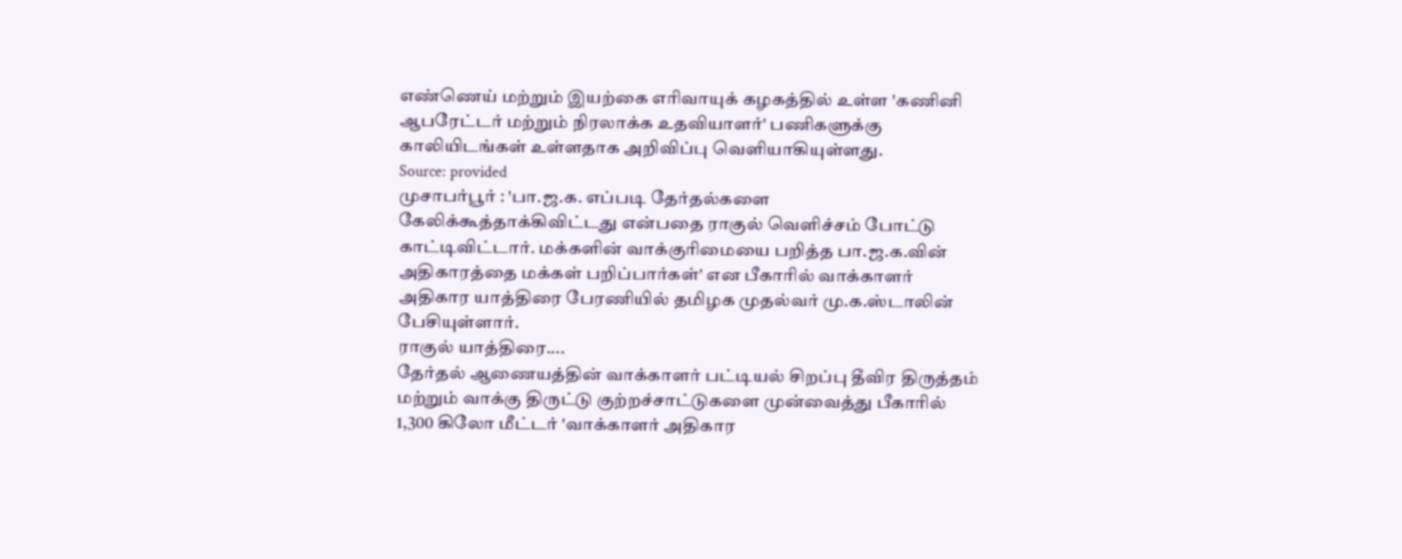எண்ணெய் மற்றும் இயற்கை எரிவாயுக் கழகத்தில் உள்ள 'கணினி ஆபரேட்டர் மற்றும் நிரலாக்க உதவியாளர்' பணிகளுக்கு காலியிடங்கள் உள்ளதாக அறிவிப்பு வெளியாகியுள்ளது.
Source: provided
முசாபர்பூர் : 'பா.ஜ.க. எப்படி தேர்தல்களை கேலிக்கூத்தாக்கிவிட்டது என்பதை ராகுல் வெளிச்சம் போட்டு காட்டிவிட்டார். மக்களின் வாக்குரிமையை பறித்த பா.ஜ.க.வின் அதிகாரத்தை மக்கள் பறிப்பார்கள்' என பீகாரில் வாக்காளர் அதிகார யாத்திரை பேரணியில் தமிழக முதல்வர் மு.க.ஸ்டாலின் பேசியுள்ளார்.
ராகுல் யாத்திரை....
தேர்தல் ஆணையத்தின் வாக்காளர் பட்டியல் சிறப்பு தீவிர திருத்தம் மற்றும் வாக்கு திருட்டு குற்றச்சாட்டுகளை முன்வைத்து பீகாரில் 1,300 கிலோ மீட்டர் 'வாக்காளர் அதிகார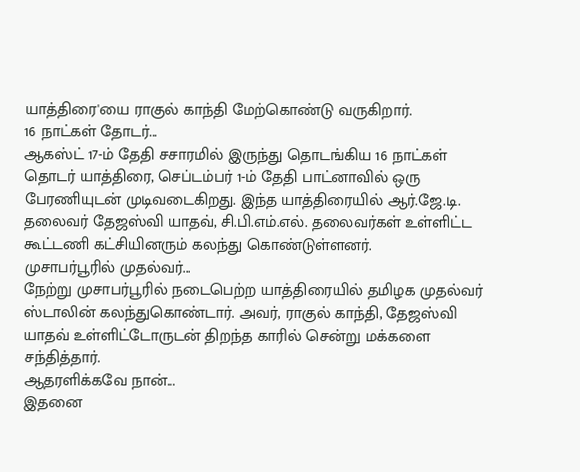யாத்திரை'யை ராகுல் காந்தி மேற்கொண்டு வருகிறார்.
16 நாட்கள் தோடர்...
ஆகஸ்ட் 17-ம் தேதி சசாரமில் இருந்து தொடங்கிய 16 நாட்கள் தொடர் யாத்திரை, செப்டம்பர் 1-ம் தேதி பாட்னாவில் ஒரு பேரணியுடன் முடிவடைகிறது. இந்த யாத்திரையில் ஆர்.ஜே.டி. தலைவர் தேஜஸ்வி யாதவ், சி.பி.எம்.எல். தலைவர்கள் உள்ளிட்ட கூட்டணி கட்சியினரும் கலந்து கொண்டுள்ளனர்.
முசாபர்பூரில் முதல்வர்...
நேற்று முசாபர்பூரில் நடைபெற்ற யாத்திரையில் தமிழக முதல்வர் ஸ்டாலின் கலந்துகொண்டார். அவர், ராகுல் காந்தி, தேஜஸ்வி யாதவ் உள்ளிட்டோருடன் திறந்த காரில் சென்று மக்களை சந்தித்தார்.
ஆதரளிக்கவே நான்...
இதனை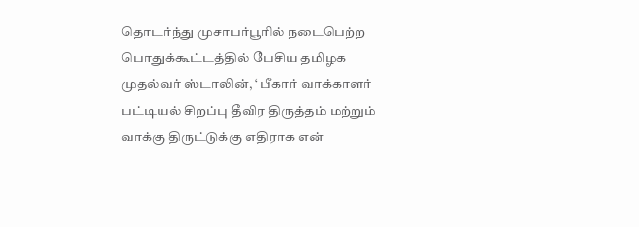தொடர்ந்து முசாபர்பூரில் நடைபெற்ற பொதுக்கூட்டத்தில் பேசிய தமிழக முதல்வர் ஸ்டாலின், ‘ பீகார் வாக்காளர் பட்டியல் சிறப்பு தீவிர திருத்தம் மற்றும் வாக்கு திருட்டுக்கு எதிராக என்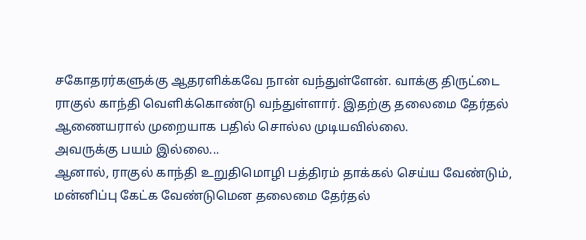சகோதரர்களுக்கு ஆதரளிக்கவே நான் வந்துள்ளேன். வாக்கு திருட்டை ராகுல் காந்தி வெளிக்கொண்டு வந்துள்ளார். இதற்கு தலைமை தேர்தல் ஆணையரால் முறையாக பதில் சொல்ல முடியவில்லை.
அவருக்கு பயம் இல்லை...
ஆனால், ராகுல் காந்தி உறுதிமொழி பத்திரம் தாக்கல் செய்ய வேண்டும், மன்னிப்பு கேட்க வேண்டுமென தலைமை தேர்தல்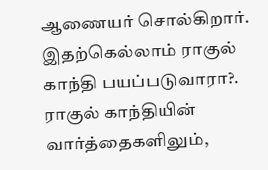ஆணையர் சொல்கிறார். இதற்கெல்லாம் ராகுல் காந்தி பயப்படுவாரா?. ராகுல் காந்தியின் வார்த்தைகளிலும்,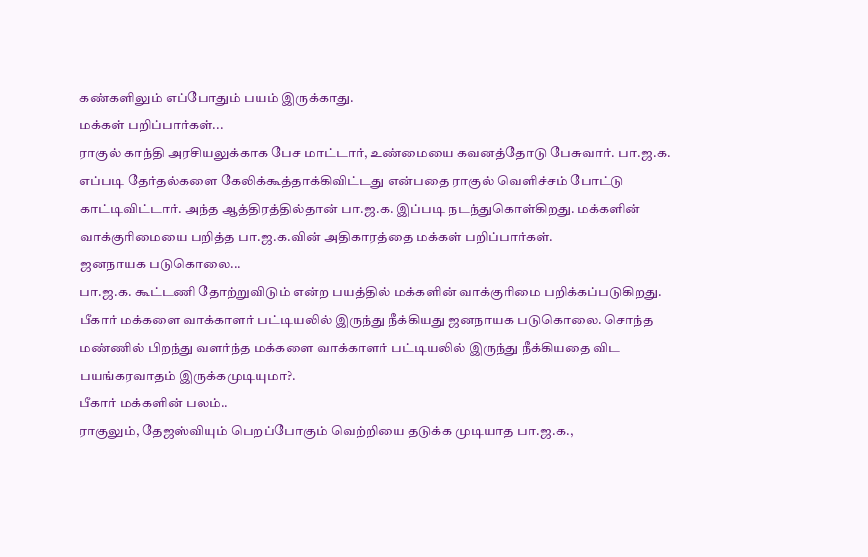கண்களிலும் எப்போதும் பயம் இருக்காது.
மக்கள் பறிப்பார்கள்...
ராகுல் காந்தி அரசியலுக்காக பேச மாட்டார், உண்மையை கவனத்தோடு பேசுவார். பா.ஜ.க. எப்படி தேர்தல்களை கேலிக்கூத்தாக்கிவிட்டது என்பதை ராகுல் வெளிச்சம் போட்டு காட்டிவிட்டார். அந்த ஆத்திரத்தில்தான் பா.ஜ.க. இப்படி நடந்துகொள்கிறது. மக்களின் வாக்குரிமையை பறித்த பா.ஜ.க.வின் அதிகாரத்தை மக்கள் பறிப்பார்கள்.
ஜனநாயக படுகொலை...
பா.ஜ.க. கூட்டணி தோற்றுவிடும் என்ற பயத்தில் மக்களின் வாக்குரிமை பறிக்கப்படுகிறது. பீகார் மக்களை வாக்காளர் பட்டியலில் இருந்து நீக்கியது ஜனநாயக படுகொலை. சொந்த மண்ணில் பிறந்து வளர்ந்த மக்களை வாக்காளர் பட்டியலில் இருந்து நீக்கியதை விட பயங்கரவாதம் இருக்கமுடியுமா?.
பீகார் மக்களின் பலம்..
ராகுலும், தேஜஸ்வியும் பெறப்போகும் வெற்றியை தடுக்க முடியாத பா.ஜ.க.,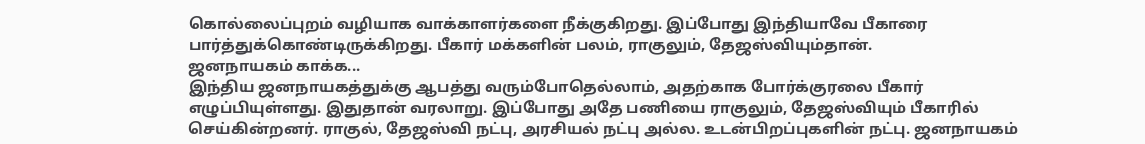கொல்லைப்புறம் வழியாக வாக்காளர்களை நீக்குகிறது. இப்போது இந்தியாவே பீகாரை பார்த்துக்கொண்டிருக்கிறது. பீகார் மக்களின் பலம், ராகுலும், தேஜஸ்வியும்தான்.
ஜனநாயகம் காக்க...
இந்திய ஜனநாயகத்துக்கு ஆபத்து வரும்போதெல்லாம், அதற்காக போர்க்குரலை பீகார் எழுப்பியுள்ளது. இதுதான் வரலாறு. இப்போது அதே பணியை ராகுலும், தேஜஸ்வியும் பீகாரில் செய்கின்றனர். ராகுல், தேஜஸ்வி நட்பு, அரசியல் நட்பு அல்ல. உடன்பிறப்புகளின் நட்பு. ஜனநாயகம்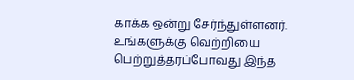காக்க ஒன்று சேர்ந்துள்ளனர். உங்களுக்கு வெற்றியை பெற்றுத்தரப்போவது இந்த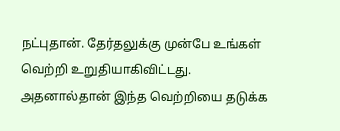நட்புதான். தேர்தலுக்கு முன்பே உங்கள் வெற்றி உறுதியாகிவிட்டது. அதனால்தான் இந்த வெற்றியை தடுக்க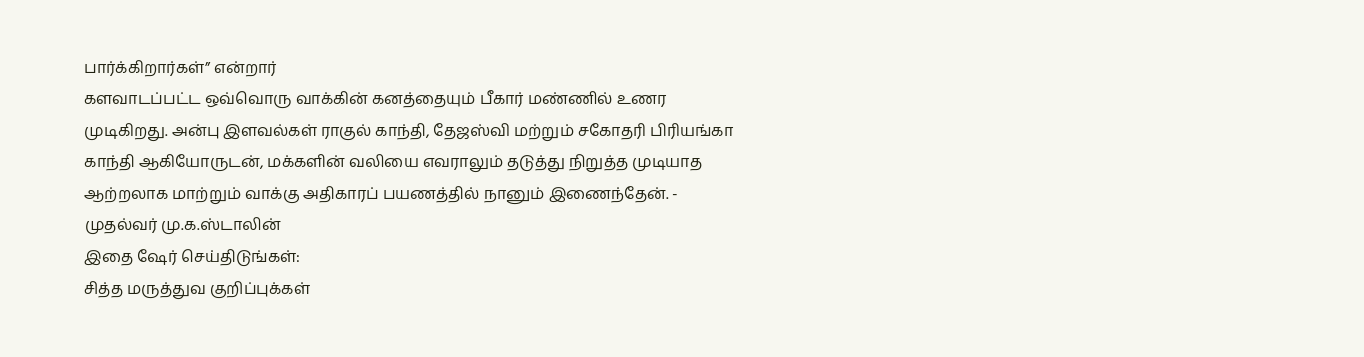பார்க்கிறார்கள்” என்றார்
களவாடப்பட்ட ஒவ்வொரு வாக்கின் கனத்தையும் பீகார் மண்ணில் உணர முடிகிறது. அன்பு இளவல்கள் ராகுல் காந்தி, தேஜஸ்வி மற்றும் சகோதரி பிரியங்கா காந்தி ஆகியோருடன், மக்களின் வலியை எவராலும் தடுத்து நிறுத்த முடியாத ஆற்றலாக மாற்றும் வாக்கு அதிகாரப் பயணத்தில் நானும் இணைந்தேன். - முதல்வர் மு.க.ஸ்டாலின்
இதை ஷேர் செய்திடுங்கள்:
சித்த மருத்துவ குறிப்புக்கள்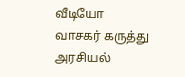வீடியோ
வாசகர் கருத்து
அரசியல்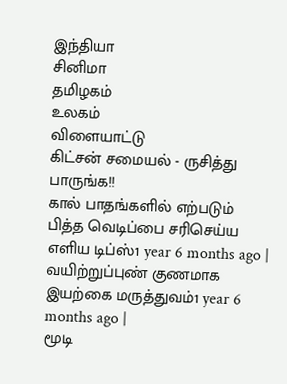இந்தியா
சினிமா
தமிழகம்
உலகம்
விளையாட்டு
கிட்சன் சமையல் - ருசித்து பாருங்க!!
கால் பாதங்களில் எற்படும் பித்த வெடிப்பை சரிசெய்ய எளிய டிப்ஸ்1 year 6 months ago |
வயிற்றுப்புண் குணமாக இயற்கை மருத்துவம்1 year 6 months ago |
மூடி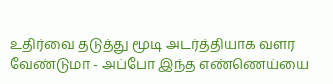உதிர்வை தடுத்து மூடி அடர்த்தியாக வளர வேண்டுமா - அப்போ இந்த எண்ணெய்யை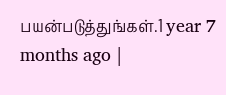பயன்படுத்துங்கள்.1 year 7 months ago |